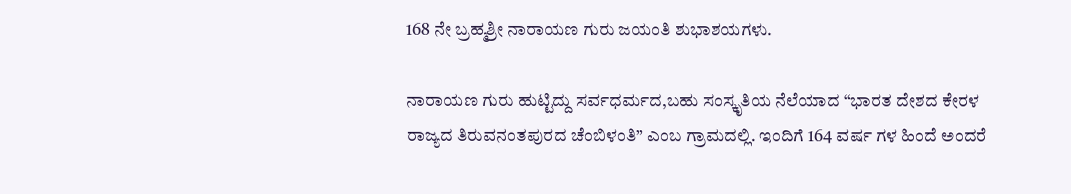168 ನೇ ಬ್ರಹ್ಮಶ್ರೀ ನಾರಾಯಣ ಗುರು ಜಯಂತಿ ಶುಭಾಶಯಗಳು.

ನಾರಾಯಣ ಗುರು ಹುಟ್ಟಿದ್ದು ಸರ್ವಧರ್ಮದ,ಬಹು ಸಂಸ್ಕೃತಿಯ ನೆಲೆಯಾದ “ಭಾರತ ದೇಶದ ಕೇರಳ ರಾಜ್ಯದ ತಿರುವನಂತಪುರದ ಚೆಂಬಿಳಂತಿ” ಎಂಬ ಗ್ರಾಮದಲ್ಲಿ. ಇಂದಿಗೆ 164 ವರ್ಷ ಗಳ ಹಿಂದೆ ಅಂದರೆ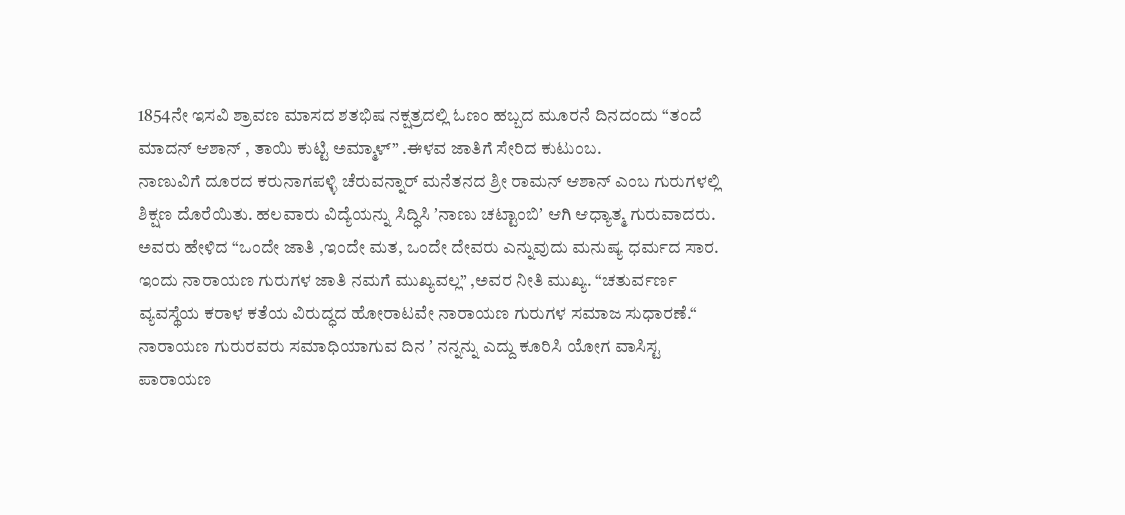1854ನೇ ಇಸವಿ ಶ್ರಾವಣ ಮಾಸದ ಶತಭಿಷ ನಕ್ಷತ್ರದಲ್ಲಿ ಓಣಂ ಹಬ್ಬದ ಮೂರನೆ ದಿನದಂದು “ತಂದೆ ಮಾದನ್ ಆಶಾನ್ , ತಾಯಿ ಕುಟ್ಟಿ ಅಮ್ಮಾಳ್” .ಈಳವ ಜಾತಿಗೆ ಸೇರಿದ ಕುಟುಂಬ.
ನಾಣುವಿಗೆ ದೂರದ ಕರುನಾಗಪಳ್ಳಿ ಚೆರುವನ್ನಾರ್ ಮನೆತನದ ಶ್ರೀ ರಾಮನ್ ಆಶಾನ್ ಎಂಬ ಗುರುಗಳಲ್ಲಿ ಶಿಕ್ಷಣ ದೊರೆಯಿತು. ಹಲವಾರು ವಿದ್ಯೆಯನ್ನು ಸಿದ್ಧಿಸಿ ʼನಾಣು ಚಟ್ಟಾಂಬಿʼ ಆಗಿ ಆಧ್ಯಾತ್ಮ ಗುರುವಾದರು.
ಅವರು ಹೇಳಿದ “ಒಂದೇ ಜಾತಿ ,ಇಂದೇ ಮತ, ಒಂದೇ ದೇವರು ಎನ್ನುವುದು ಮನುಷ್ಯ ಧರ್ಮದ ಸಾರ. ಇಂದು ನಾರಾಯಣ ಗುರುಗಳ ಜಾತಿ ನಮಗೆ ಮುಖ್ಯವಲ್ಲ” ,ಅವರ ನೀತಿ ಮುಖ್ಯ. “ಚತುರ್ವರ್ಣ ವ್ಯವಸ್ಥೆಯ ಕರಾಳ ಕತೆಯ ವಿರುದ್ಧದ ಹೋರಾಟವೇ ನಾರಾಯಣ ಗುರುಗಳ ಸಮಾಜ ಸುಧಾರಣೆ.“
ನಾರಾಯಣ ಗುರುರವರು ಸಮಾಧಿಯಾಗುವ ದಿನ ʼ ನನ್ನನ್ನು ಎದ್ದು ಕೂರಿಸಿ ಯೋಗ ವಾಸಿಸ್ಟ ಪಾರಾಯಣ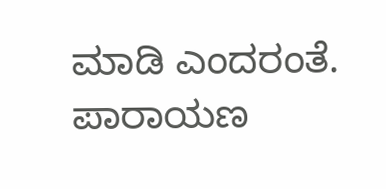ಮಾಡಿ ಎಂದರಂತೆ. ಪಾರಾಯಣ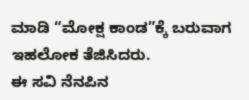ಮಾಡಿ “ಮೋಕ್ಷ ಕಾಂಡ”ಕ್ಕೆ ಬರುವಾಗ ಇಹಲೋಕ ತೆಜಿಸಿದರು.
ಈ ಸವಿ ನೆನಪಿನ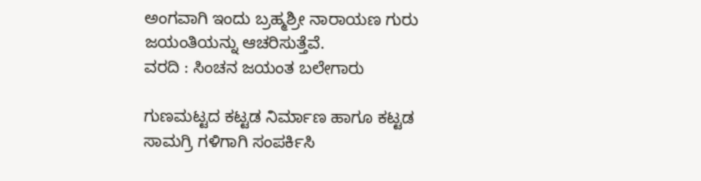ಅಂಗವಾಗಿ ಇಂದು ಬ್ರಹ್ಮಶ್ರೀ ನಾರಾಯಣ ಗುರು ಜಯಂತಿಯನ್ನು ಆಚರಿಸುತ್ತೆವೆ.
ವರದಿ : ಸಿಂಚನ ಜಯಂತ ಬಲೇಗಾರು

ಗುಣಮಟ್ಟದ ಕಟ್ಟಡ ನಿರ್ಮಾಣ ಹಾಗೂ ಕಟ್ಟಡ ಸಾಮಗ್ರಿ ಗಳಿಗಾಗಿ ಸಂಪರ್ಕಿಸಿ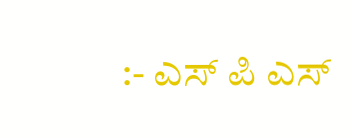:- ಎಸ್ ಪಿ ಎಸ್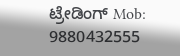ಟ್ರೇಡಿಂಗ್ Mob: 9880432555